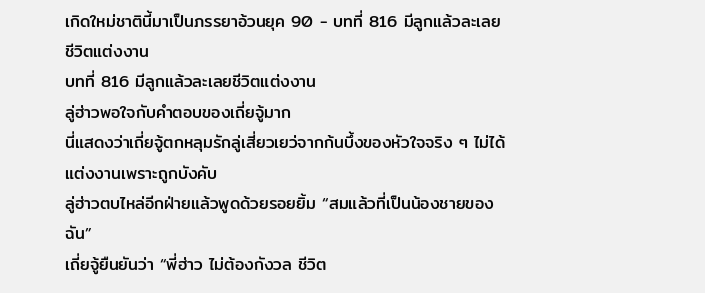เกิดใหม่ชาตินี้มาเป็นภรรยาอ้วนยุค 90 - บทที่ 816 มีลูกแล้วละเลยชีวิตแต่งงาน
บทที่ 816 มีลูกแล้วละเลยชีวิตแต่งงาน
ลู่ฮ่าวพอใจกับคำตอบของเถี่ยจู้มาก
นี่แสดงว่าเถี่ยจู้ตกหลุมรักลู่เสี่ยวเยว่จากก้นบึ้งของหัวใจจริง ๆ ไม่ได้แต่งงานเพราะถูกบังคับ
ลู่ฮ่าวตบไหล่อีกฝ่ายแล้วพูดด้วยรอยยิ้ม “สมแล้วที่เป็นน้องชายของฉัน”
เถี่ยจู้ยืนยันว่า “พี่ฮ่าว ไม่ต้องกังวล ชีวิต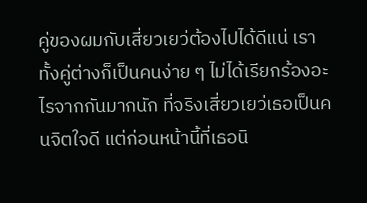คู่ของผมกับเสี่ยวเยว่ต้องไปได้ดีแน่ เราทั้งคู่ต่างก็เป็นคนง่าย ๆ ไม่ได้เรียกร้องอะไรจากกันมากนัก ที่จริงเสี่ยวเยว่เธอเป็นคนจิตใจดี แต่ก่อนหน้านี้ที่เธอนิ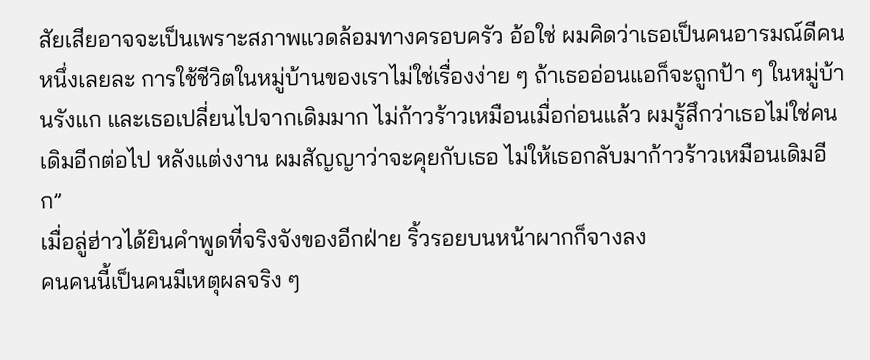สัยเสียอาจจะเป็นเพราะสภาพแวดล้อมทางครอบครัว อ้อใช่ ผมคิดว่าเธอเป็นคนอารมณ์ดีคนหนึ่งเลยละ การใช้ชีวิตในหมู่บ้านของเราไม่ใช่เรื่องง่าย ๆ ถ้าเธออ่อนแอก็จะถูกป้า ๆ ในหมู่บ้านรังแก และเธอเปลี่ยนไปจากเดิมมาก ไม่ก้าวร้าวเหมือนเมื่อก่อนแล้ว ผมรู้สึกว่าเธอไม่ใช่คนเดิมอีกต่อไป หลังแต่งงาน ผมสัญญาว่าจะคุยกับเธอ ไม่ให้เธอกลับมาก้าวร้าวเหมือนเดิมอีก”
เมื่อลู่ฮ่าวได้ยินคำพูดที่จริงจังของอีกฝ่าย ริ้วรอยบนหน้าผากก็จางลง
คนคนนี้เป็นคนมีเหตุผลจริง ๆ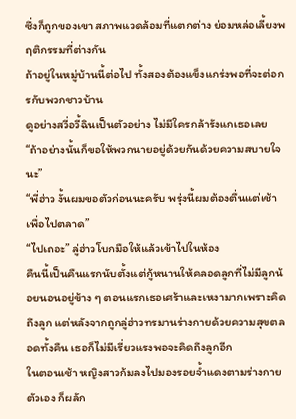ซึ่งก็ถูกของเขา สภาพแวดล้อมที่แตกต่าง ย่อมหล่อเลี้ยงพฤติกรรมที่ต่างกัน
ถ้าอยู่ในหมู่บ้านนี้ต่อไป ทั้งสองต้องแข็งแกร่งพอที่จะต่อกรกับพวกชาวบ้าน
ดูอย่างสวี่อวี้ฉินเป็นตัวอย่าง ไม่มีใครกล้ารังแกเธอเลย
“ถ้าอย่างนั้นก็ขอให้พวกนายอยู่ด้วยกันด้วยความสบายใจนะ”
“พี่ฮ่าว งั้นผมขอตัวก่อนนะครับ พรุ่งนี้ผมต้องตื่นแต่เช้าเพื่อไปตลาด”
“ไปเถอะ” ลู่ฮ่าวโบกมือให้แล้วเข้าไปในห้อง
คืนนี้เป็นคืนแรกนับตั้งแต่กู้หนานให้คลอดลูกที่ไม่มีลูกน้อยนอนอยู่ข้าง ๆ ตอนแรกเธอเศร้าและเหงามากเพราะคิดถึงลูก แต่หลังจากถูกลู่ฮ่าวทรมานร่างกายด้วยความสุขตลอดทั้งคืน เธอก็ไม่มีเรี่ยวแรงพอจะคิดถึงลูกอีก
ในตอนเช้า หญิงสาวก้มลงไปมองรอยจ้ำแดงตามร่างกายตัวเอง ก็ผลัก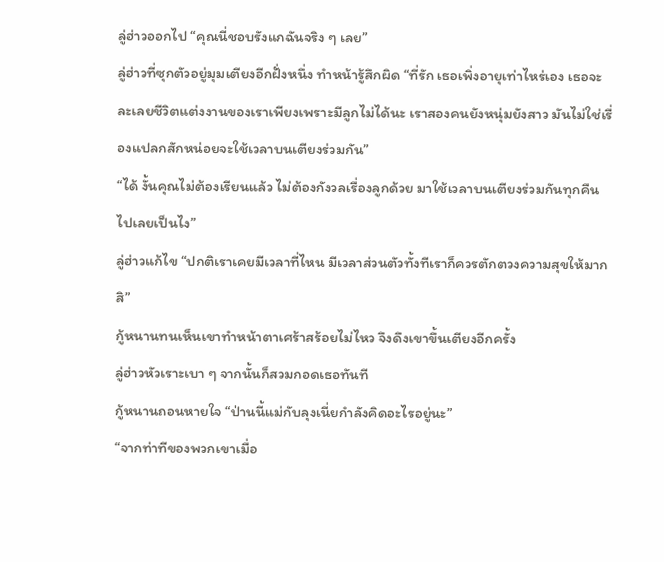ลู่ฮ่าวออกไป “คุณนี่ชอบรังแกฉันจริง ๆ เลย”
ลู่ฮ่าวที่ซุกตัวอยู่มุมเตียงอีกฝั่งหนึ่ง ทำหน้ารู้สึกผิด “ที่รัก เธอเพิ่งอายุเท่าไหร่เอง เธอจะละเลยชีวิตแต่งงานของเราเพียงเพราะมีลูกไม่ได้นะ เราสองคนยังหนุ่มยังสาว มันไม่ใช่เรื่องแปลกสักหน่อยจะใช้เวลาบนเตียงร่วมกัน”
“ได้ งั้นคุณไม่ต้องเรียนแล้ว ไม่ต้องกังวลเรื่องลูกด้วย มาใช้เวลาบนเตียงร่วมกันทุกคืนไปเลยเป็นไง”
ลู่ฮ่าวแก้ไข “ปกติเราเคยมีเวลาที่ไหน มีเวลาส่วนตัวทั้งทีเราก็ควรตักตวงความสุขให้มากสิ”
กู้หนานทนเห็นเขาทำหน้าตาเศร้าสร้อยไม่ไหว จึงดึงเขาขึ้นเตียงอีกครั้ง
ลู่ฮ่าวหัวเราะเบา ๆ จากนั้นก็สวมกอดเธอทันที
กู้หนานถอนหายใจ “ป่านนี้แม่กับลุงเนี่ยกำลังคิดอะไรอยู่นะ”
“จากท่าทีของพวกเขาเมื่อ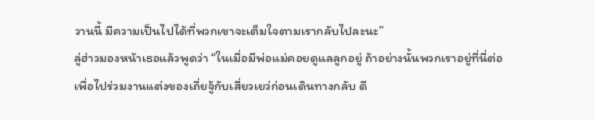วานนี้ มีความเป็นไปได้ที่พวกเขาจะเต็มใจตามเรากลับไปละนะ”
ลู่ฮ่าวมองหน้าเธอแล้วพูดว่า “ในเมื่อมีพ่อแม่คอยดูแลลูกอยู่ ถ้าอย่างนั้นพวกเราอยู่ที่นี่ต่อเพื่อไปร่วมงานแต่งของเถี่ยจู้กับเสี่ยวเยว่ก่อนเดินทางกลับ ดี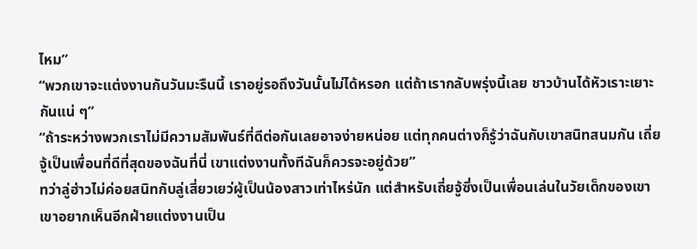ไหม”
“พวกเขาจะแต่งงานกันวันมะรืนนี้ เราอยู่รอถึงวันนั้นไม่ได้หรอก แต่ถ้าเรากลับพรุ่งนี้เลย ชาวบ้านได้หัวเราะเยาะกันแน่ ๆ”
“ถ้าระหว่างพวกเราไม่มีความสัมพันธ์ที่ดีต่อกันเลยอาจง่ายหน่อย แต่ทุกคนต่างก็รู้ว่าฉันกับเขาสนิทสนมกัน เถี่ยจู้เป็นเพื่อนที่ดีที่สุดของฉันที่นี่ เขาแต่งงานทั้งทีฉันก็ควรจะอยู่ด้วย”
ทว่าลู่ฮ่าวไม่ค่อยสนิทกับลู่เสี่ยวเยว่ผู้เป็นน้องสาวเท่าไหร่นัก แต่สำหรับเถี่ยจู้ซึ่งเป็นเพื่อนเล่นในวัยเด็กของเขา เขาอยากเห็นอีกฝ่ายแต่งงานเป็น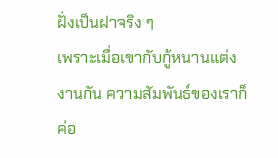ฝั่งเป็นฝาจริง ๆ
เพราะเมื่อเขากับกู้หนานแต่งงานกัน ความสัมพันธ์ของเราก็ค่อ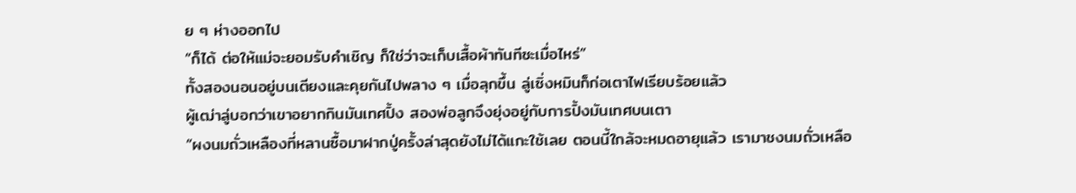ย ๆ ห่างออกไป
“ก็ได้ ต่อให้แม่จะยอมรับคำเชิญ ก็ใช่ว่าจะเก็บเสื้อผ้าทันทีซะเมื่อไหร่”
ทั้งสองนอนอยู่บนเตียงและคุยกันไปพลาง ๆ เมื่อลุกขึ้น ลู่เซิ่งหมินก็ก่อเตาไฟเรียบร้อยแล้ว
ผู้เฒ่าลู่บอกว่าเขาอยากกินมันเทศปิ้ง สองพ่อลูกจึงยุ่งอยู่กับการปิ้งมันเทศบนเตา
“ผงนมถั่วเหลืองที่หลานซื้อมาฝากปู่ครั้งล่าสุดยังไม่ได้แกะใช้เลย ตอนนี้ใกล้จะหมดอายุแล้ว เรามาชงนมถั่วเหลือ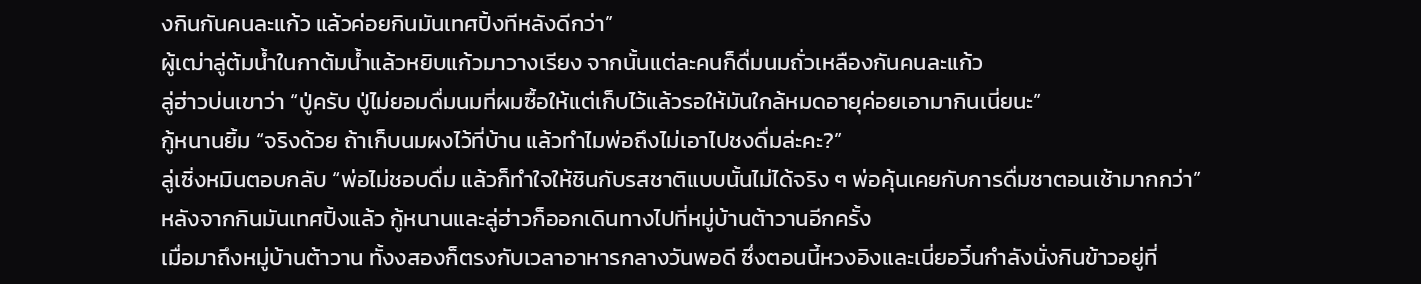งกินกันคนละแก้ว แล้วค่อยกินมันเทศปิ้งทีหลังดีกว่า”
ผู้เฒ่าลู่ต้มน้ำในกาต้มน้ำแล้วหยิบแก้วมาวางเรียง จากนั้นแต่ละคนก็ดื่มนมถั่วเหลืองกันคนละแก้ว
ลู่ฮ่าวบ่นเขาว่า “ปู่ครับ ปู่ไม่ยอมดื่มนมที่ผมซื้อให้แต่เก็บไว้แล้วรอให้มันใกล้หมดอายุค่อยเอามากินเนี่ยนะ”
กู้หนานยิ้ม “จริงด้วย ถ้าเก็บนมผงไว้ที่บ้าน แล้วทำไมพ่อถึงไม่เอาไปชงดื่มล่ะคะ?”
ลู่เซิ่งหมินตอบกลับ “พ่อไม่ชอบดื่ม แล้วก็ทำใจให้ชินกับรสชาติแบบนั้นไม่ได้จริง ๆ พ่อคุ้นเคยกับการดื่มชาตอนเช้ามากกว่า”
หลังจากกินมันเทศปิ้งแล้ว กู้หนานและลู่ฮ่าวก็ออกเดินทางไปที่หมู่บ้านต้าวานอีกครั้ง
เมื่อมาถึงหมู่บ้านต้าวาน ทั้งงสองก็ตรงกับเวลาอาหารกลางวันพอดี ซึ่งตอนนี้หวงอิงและเนี่ยอวิ๋นกำลังนั่งกินข้าวอยู่ที่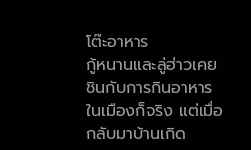โต๊ะอาหาร
กู้หนานและลู่ฮ่าวเคยชินกับการกินอาหารในเมืองก็จริง แต่เมื่อกลับมาบ้านเกิด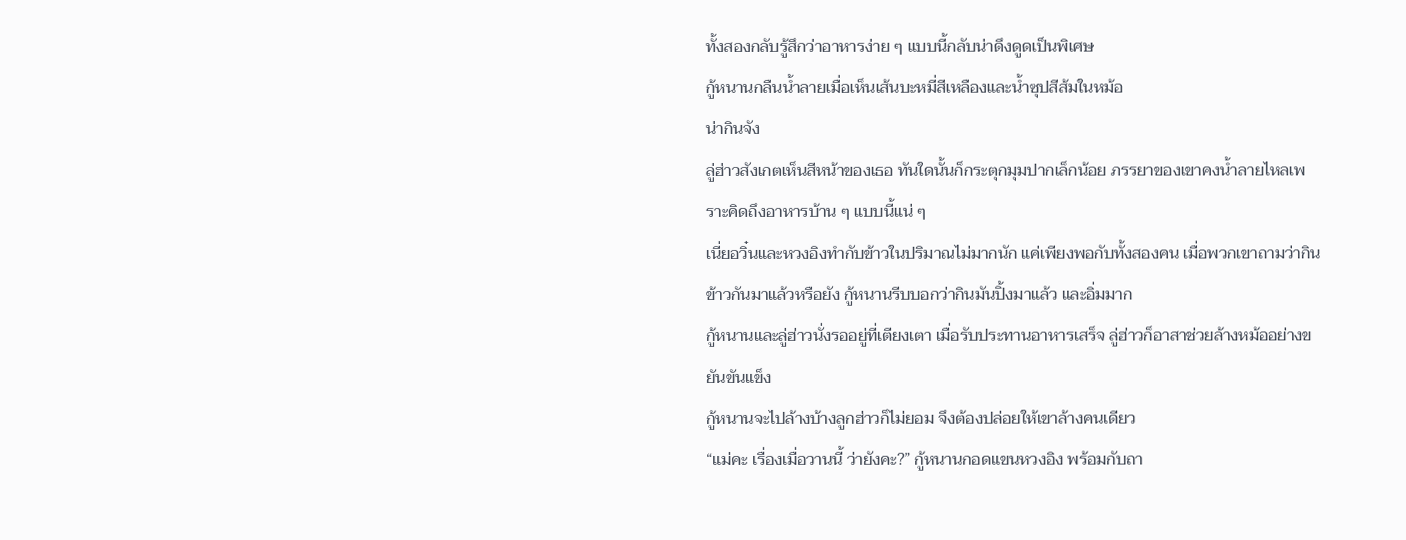ทั้งสองกลับรู้สึกว่าอาหารง่าย ๆ แบบนี้กลับน่าดึงดูดเป็นพิเศษ
กู้หนานกลืนน้ำลายเมื่อเห็นเส้นบะหมี่สีเหลืองและน้ำซุปสีส้มในหม้อ
น่ากินจัง
ลู่ฮ่าวสังเกตเห็นสีหน้าของเธอ ทันใดนั้นก็กระตุกมุมปากเล็กน้อย ภรรยาของเขาคงน้ำลายไหลเพราะคิดถึงอาหารบ้าน ๆ แบบนี้แน่ ๆ
เนี่ยอวิ๋นและหวงอิงทำกับข้าวในปริมาณไม่มากนัก แค่เพียงพอกับทั้งสองคน เมื่อพวกเขาถามว่ากินข้าวกันมาแล้วหรือยัง กู้หนานรีบบอกว่ากินมันปิ้งมาแล้ว และอิ่มมาก
กู้หนานและลู่ฮ่าวนั่งรออยู่ที่เตียงเตา เมื่อรับประทานอาหารเสร็จ ลู่ฮ่าวก็อาสาช่วยล้างหม้ออย่างขยันขันแข็ง
กู้หนานจะไปล้างบ้างลูกฮ่าวก็ไม่ยอม จึงต้องปล่อยให้เขาล้างคนเดียว
“แม่คะ เรื่องเมื่อวานนี้ ว่ายังคะ?” กู้หนานกอดแขนหวงอิง พร้อมกับถา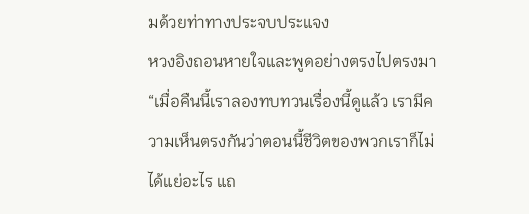มด้วยท่าทางประจบประแจง
หวงอิงถอนหายใจและพูดอย่างตรงไปตรงมา “เมื่อคืนนี้เราลองทบทวนเรื่องนี้ดูแล้ว เรามีความเห็นตรงกันว่าตอนนี้ชีวิตของพวกเราก็ไม่ได้แย่อะไร แถ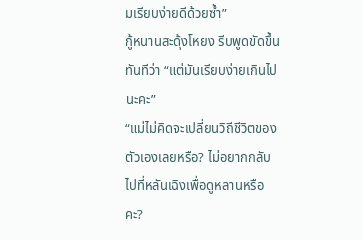มเรียบง่ายดีด้วยซ้ำ”
กู้หนานสะดุ้งโหยง รีบพูดขัดขึ้นทันทีว่า “แต่มันเรียบง่ายเกินไปนะคะ”
“แม่ไม่คิดจะเปลี่ยนวิถีชีวิตของตัวเองเลยหรือ? ไม่อยากกลับไปที่หลันเฉิงเพื่อดูหลานหรือคะ?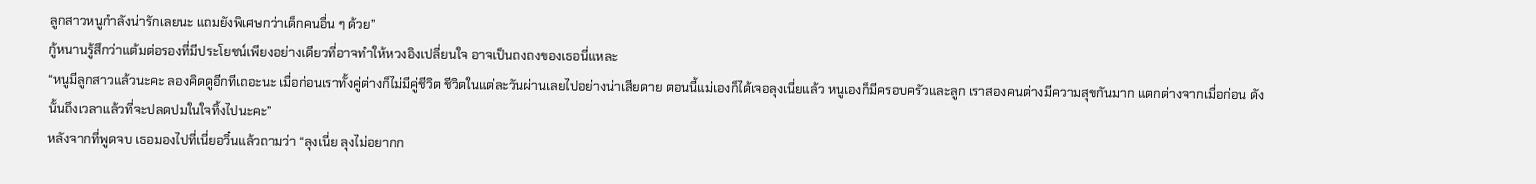ลูกสาวหนูกำลังน่ารักเลยนะ แถมยังพิเศษกว่าเด็กคนอื่น ๆ ด้วย”
กู้หนานรู้สึกว่าแต้มต่อรองที่มีประโยชน์เพียงอย่างเดียวที่อาจทำให้หวงอิงเปลี่ยนใจ อาจเป็นถงถงของเธอนี่แหละ
“หนูมีลูกสาวแล้วนะคะ ลองคิดดูอีกทีเถอะนะ เมื่อก่อนเราทั้งคู่ต่างก็ไม่มีคู่ชีวิต ชีวิตในแต่ละวันผ่านเลยไปอย่างน่าเสียดาย ตอนนี้แม่เองก็ได้เจอลุงเนี่ยแล้ว หนูเองก็มีครอบครัวและลูก เราสองคนต่างมีความสุขกันมาก แตกต่างจากเมื่อก่อน ดังนั้นถึงเวลาแล้วที่จะปลดปมในใจทิ้งไปนะคะ”
หลังจากที่พูดจบ เธอมองไปที่เนี่ยอวิ๋นแล้วถามว่า “ลุงเนี่ย ลุงไม่อยากก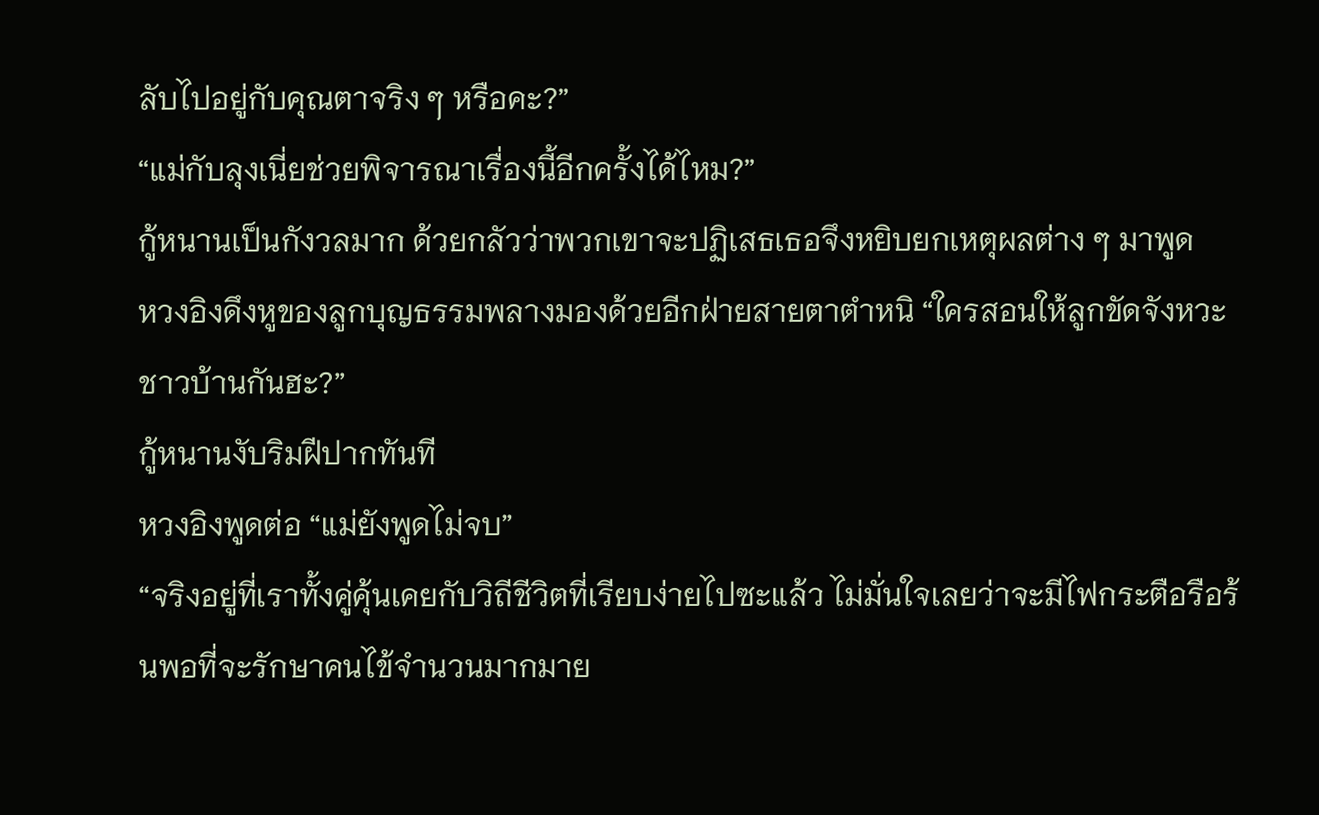ลับไปอยู่กับคุณตาจริง ๆ หรือคะ?”
“แม่กับลุงเนี่ยช่วยพิจารณาเรื่องนี้อีกครั้งได้ไหม?”
กู้หนานเป็นกังวลมาก ด้วยกลัวว่าพวกเขาจะปฏิเสธเธอจึงหยิบยกเหตุผลต่าง ๆ มาพูด
หวงอิงดึงหูของลูกบุญธรรมพลางมองด้วยอีกฝ่ายสายตาตำหนิ “ใครสอนให้ลูกขัดจังหวะชาวบ้านกันฮะ?”
กู้หนานงับริมฝีปากทันที
หวงอิงพูดต่อ “แม่ยังพูดไม่จบ”
“จริงอยู่ที่เราทั้งคู่คุ้นเคยกับวิถีชีวิตที่เรียบง่ายไปซะแล้ว ไม่มั่นใจเลยว่าจะมีไฟกระตือรือร้นพอที่จะรักษาคนไข้จำนวนมากมาย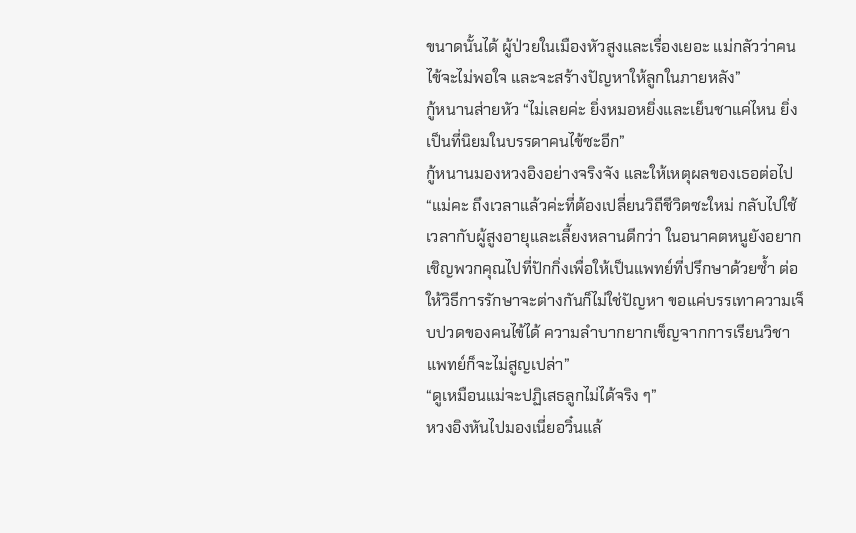ขนาดนั้นได้ ผู้ป่วยในเมืองหัวสูงและเรื่องเยอะ แม่กลัวว่าคนไข้จะไม่พอใจ และจะสร้างปัญหาให้ลูกในภายหลัง”
กู้หนานส่ายหัว “ไม่เลยค่ะ ยิ่งหมอหยิ่งและเย็นชาแค่ไหน ยิ่งเป็นที่นิยมในบรรดาคนไข้ซะอีก”
กู้หนานมองหวงอิงอย่างจริงจัง และให้เหตุผลของเธอต่อไป “แม่คะ ถึงเวลาแล้วค่ะที่ต้องเปลี่ยนวิถีชีวิตซะใหม่ กลับไปใช้เวลากับผู้สูงอายุและเลี้ยงหลานดีกว่า ในอนาคตหนูยังอยากเชิญพวกคุณไปที่ปักกิ่งเพื่อให้เป็นแพทย์ที่ปรึกษาด้วยซ้ำ ต่อให้วิธีการรักษาจะต่างกันก็ไม่ใช่ปัญหา ขอแค่บรรเทาความเจ็บปวดของคนไข้ได้ ความลำบากยากเข็ญจากการเรียนวิชาแพทย์ก็จะไม่สูญเปล่า”
“ดูเหมือนแม่จะปฏิเสธลูกไม่ได้จริง ๆ”
หวงอิงหันไปมองเนี่ยอวิ๋นแล้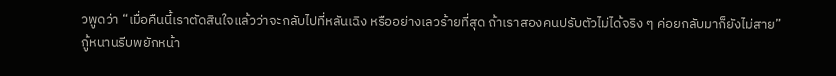วพูดว่า “เมื่อคืนนี้เราตัดสินใจแล้วว่าจะกลับไปที่หลันเฉิง หรืออย่างเลวร้ายที่สุด ถ้าเราสองคนปรับตัวไม่ได้จริง ๆ ค่อยกลับมาก็ยังไม่สาย”
กู้หนานรีบพยักหน้า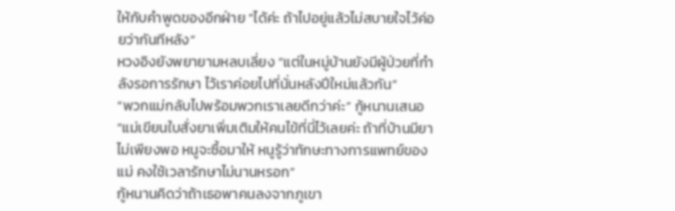ให้กับคำพูดของอีกฝ่าย “ได้ค่ะ ถ้าไปอยู่แล้วไม่สบายใจไว้ค่อยว่ากันทีหลัง”
หวงอิงยังพยายามหลบเลี่ยง “แต่ในหมู่บ้านยังมีผู้ป่วยที่กำลังรอการรักษา ไว้เราค่อยไปที่นั่นหลังปีใหม่แล้วกัน”
“พวกแม่กลับไปพร้อมพวกเราเลยดีกว่าค่ะ” กู้หนานเสนอ
“แม่เขียนใบสั่งยาเพิ่มเติมให้คนไข้ที่นี่ไว้เลยค่ะ ถ้าที่บ้านมียาไม่เพียงพอ หนูจะซื้อมาให้ หนูรู้ว่าทักษะทางการแพทย์ของแม่ คงใช้เวลารักษาไม่นานหรอก”
กู้หนานคิดว่าถ้าเธอพาคนลงจากภูเขา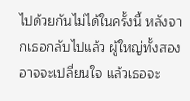ไปด้วยกันไม่ได้ในครั้งนี้ หลังจากเธอกลับไปแล้ว ผู้ใหญ่ทั้งสองอาจจะเปลี่ยนใจ แล้วเธอจะ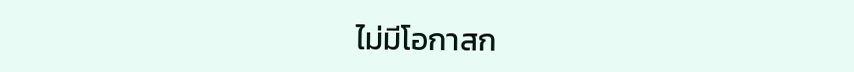ไม่มีโอกาสก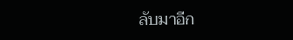ลับมาอีก